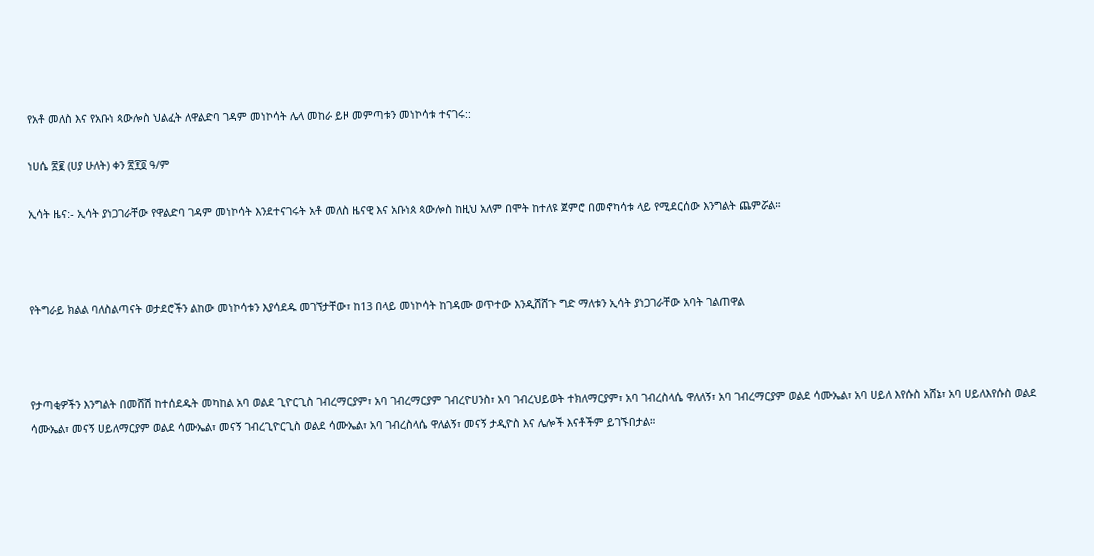የአቶ መለስ እና የአቡነ ጳውሎስ ህልፈት ለዋልድባ ገዳም መነኮሳት ሌላ መከራ ይዞ መምጣቱን መነኮሳቱ ተናገሩ::

ነሀሴ ፳፪ (ሀያ ሁለት) ቀን ፳፻፬ ዓ/ም

ኢሳት ዜና:- ኢሳት ያነጋገራቸው የዋልድባ ገዳም መነኮሳት እንደተናገሩት አቶ መለስ ዜናዊ እና አቡነጰ ጳውሎስ ከዚህ አለም በሞት ከተለዩ ጀምሮ በመኖካሳቱ ላይ የሚደርሰው እንግልት ጨምሯል።



የትግራይ ክልል ባለስልጣናት ወታደሮችን ልከው መነኮሳቱን እያሳደዱ መገኘታቸው፣ ከ13 በላይ መነኮሳት ከገዳሙ ወጥተው እንዲሸሸጉ ግድ ማለቱን ኢሳት ያነጋገራቸው አባት ገልጠዋል



የታጣቂዎችን እንግልት በመሸሽ ከተሰደዱት መካከል አባ ወልደ ጊዮርጊስ ገብረማርያም፣ አባ ገብረማርያም ገብረዮሀንስ፣ አባ ገብረህይወት ተክለማርያም፣ አባ ገብረስላሴ ዋለለኝ፣ አባ ገብረማርያም ወልደ ሳሙኤል፣ አባ ሀይለ እየሱስ አሸኔ፣ አባ ሀይለእየሱስ ወልደ ሳሙኤል፣ መናኝ ሀይለማርያም ወልደ ሳሙኤል፣ መናኝ ገብረጊዮርጊስ ወልደ ሳሙኤል፣ አባ ገብረስላሴ ዋለልኝ፣ መናኝ ታዲዮስ እና ሌሎች እናቶችም ይገኙበታል።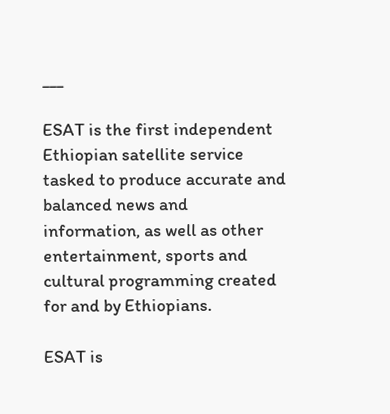___

ESAT is the first independent Ethiopian satellite service tasked to produce accurate and balanced news and information, as well as other entertainment, sports and cultural programming created for and by Ethiopians.

ESAT is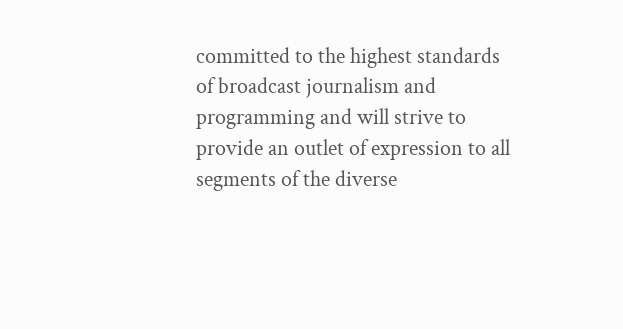committed to the highest standards of broadcast journalism and programming and will strive to provide an outlet of expression to all segments of the diverse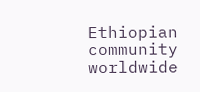Ethiopian community worldwide